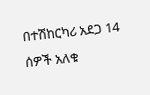በተሽከርካሪ አደጋ 14 ሰዎች አለቁ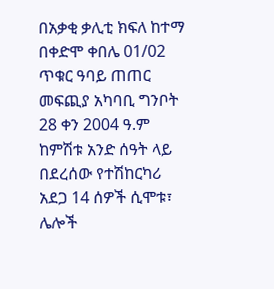በአቃቂ ቃሊቲ ክፍለ ከተማ በቀድሞ ቀበሌ 01/02 ጥቁር ዓባይ ጠጠር መፍጪያ አካባቢ ግንቦት 28 ቀን 2004 ዓ.ም ከምሽቱ አንድ ሰዓት ላይ በደረሰው የተሽከርካሪ አደጋ 14 ሰዎች ሲሞቱ፣ ሌሎች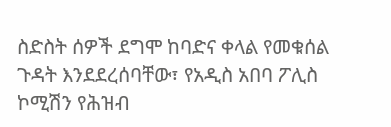ስድስት ሰዎች ደግሞ ከባድና ቀላል የመቁሰል ጉዳት እንደደረሰባቸው፣ የአዲስ አበባ ፖሊስ ኮሚሽን የሕዝብ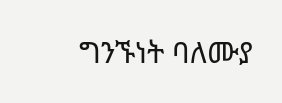ግንኙነት ባለሙያ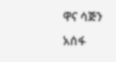ዋና ሳጅን አሰፋ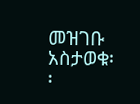መዝገቡ አስታወቁ፡፡